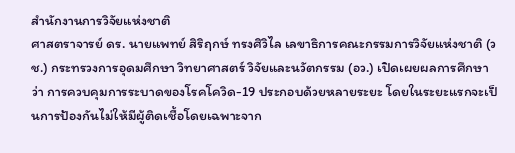สำนักงานการวิจัยแห่งชาติ
ศาสตราจารย์ ดร. นายแพทย์ สิริฤกษ์ ทรงศิวิไล เลขาธิการคณะกรรมการวิจัยแห่งชาติ (วช.) กระทรวงการอุดมศึกษา วิทยาศาสตร์ วิจัยและนวัตกรรม (อว.) เปิดเผยผลการศึกษาว่า การควบคุมการระบาดของโรคโควิด-19 ประกอบด้วยหลายระยะ โดยในระยะแรกจะเป็นการป้องกันไม่ให้มีผู้ติดเชื้อโดยเฉพาะจาก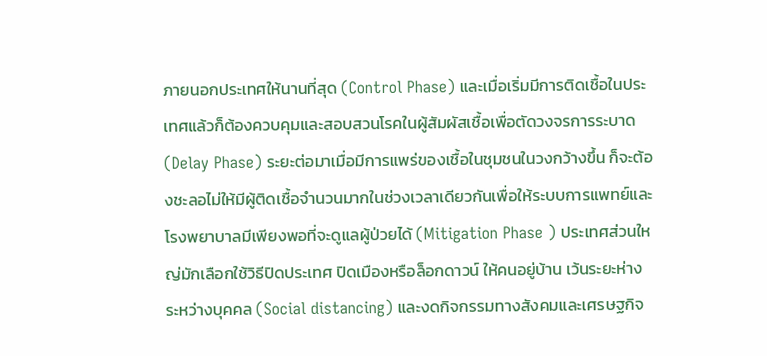ภายนอกประเทศให้นานที่สุด (Control Phase) และเมื่อเริ่มมีการติดเชื้อในประเทศแล้วก็ต้องควบคุมและสอบสวนโรคในผู้สัมผัสเชื้อเพื่อตัดวงจรการระบาด (Delay Phase) ระยะต่อมาเมื่อมีการแพร่ของเชื้อในชุมชนในวงกว้างขึ้น ก็จะต้องชะลอไม่ให้มีผู้ติดเชื้อจำนวนมากในช่วงเวลาเดียวกันเพื่อให้ระบบการแพทย์และโรงพยาบาลมีเพียงพอที่จะดูแลผู้ป่วยได้ (Mitigation Phase ) ประเทศส่วนใหญ่มักเลือกใช้วิธีปิดประเทศ ปิดเมืองหรือล็อกดาวน์ ให้คนอยู่บ้าน เว้นระยะห่างระหว่างบุคคล (Social distancing) และงดกิจกรรมทางสังคมและเศรษฐกิจ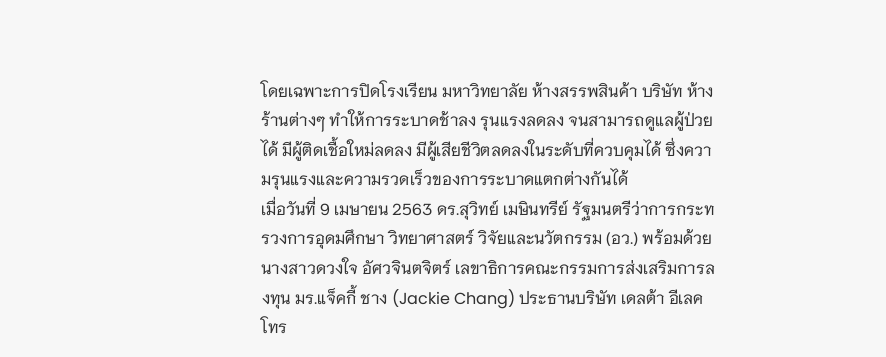โดยเฉพาะการปิดโรงเรียน มหาวิทยาลัย ห้างสรรพสินค้า บริษัท ห้างร้านต่างๆ ทำให้การระบาดช้าลง รุนแรงลดลง จนสามารถดูแลผู้ป่วยได้ มีผู้ติดเชื้อใหม่ลดลง มีผู้เสียชีวิตลดลงในระดับที่ควบคุมได้ ซึ่งความรุนแรงและความรวดเร็วของการระบาดแตกต่างกันได้
เมื่อวันที่ 9 เมษายน 2563 ดร.สุวิทย์ เมษินทรีย์ รัฐมนตรีว่าการกระทรวงการอุดมศึกษา วิทยาศาสตร์ วิจัยและนวัตกรรม (อว.) พร้อมด้วย นางสาวดวงใจ อัศวจินตจิตร์ เลขาธิการคณะกรรมการส่งเสริมการลงทุน มร.แจ็คกี้ ชาง (Jackie Chang) ประธานบริษัท เดลต้า อีเลคโทร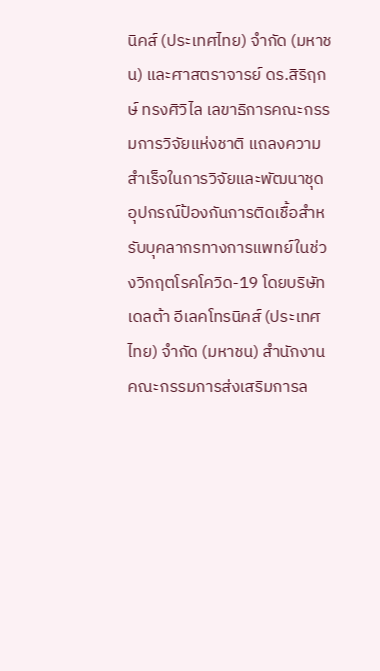นิคส์ (ประเทศไทย) จำกัด (มหาชน) และศาสตราจารย์ ดร.สิริฤกษ์ ทรงศิวิไล เลขาธิการคณะกรรมการวิจัยแห่งชาติ แถลงความสำเร็จในการวิจัยและพัฒนาชุดอุปกรณ์ป้องกันการติดเชื้อสำหรับบุคลากรทางการแพทย์ในช่วงวิกฤตโรคโควิด-19 โดยบริษัท เดลต้า อีเลคโทรนิคส์ (ประเทศไทย) จำกัด (มหาชน) สำนักงานคณะกรรมการส่งเสริมการล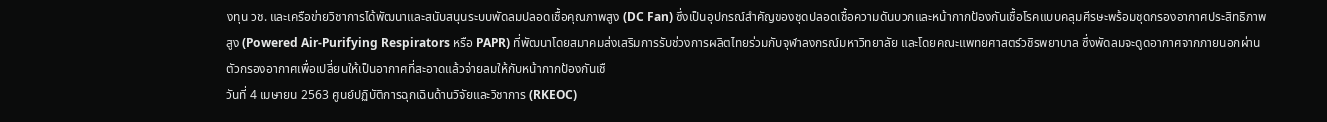งทุน วช. และเครือข่ายวิชาการได้พัฒนาและสนับสนุนระบบพัดลมปลอดเชื้อคุณภาพสูง (DC Fan) ซึ่งเป็นอุปกรณ์สำคัญของชุดปลอดเชื้อความดันบวกและหน้ากากป้องกันเชื้อโรคแบบคลุมศีรษะพร้อมชุดกรองอากาศประสิทธิภาพสูง (Powered Air-Purifying Respirators หรือ PAPR) ที่พัฒนาโดยสมาคมส่งเสริมการรับช่วงการผลิตไทยร่วมกับจุฬาลงกรณ์มหาวิทยาลัย และโดยคณะแพทยศาสตร์วชิรพยาบาล ซึ่งพัดลมจะดูดอากาศจากภายนอกผ่านตัวกรองอากาศเพื่อเปลี่ยนให้เป็นอากาศที่สะอาดแล้วจ่ายลมให้กับหน้ากากป้องกันเชื
วันที่ 4 เมษายน 2563 ศูนย์ปฏิบัติการฉุกเฉินด้านวิจัยและวิชาการ (RKEOC)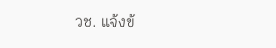วช. แจ้งข้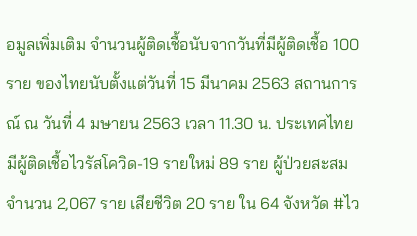อมูลเพิ่มเติม จำนวนผู้ติดเชื้อนับจากวันที่มีผู้ติดเชื้อ 100 ราย ของไทยนับตั้งแต่วันที่ 15 มีนาคม 2563 สถานการณ์ ณ วันที่ 4 มษายน 2563 เวลา 11.30 น. ประเทศไทย มีผู้ติดเชื้อไวรัสโควิด-19 รายใหม่ 89 ราย ผู้ป่วยสะสม จำนวน 2,067 ราย เสียชีวิต 20 ราย ใน 64 จังหวัด #ไว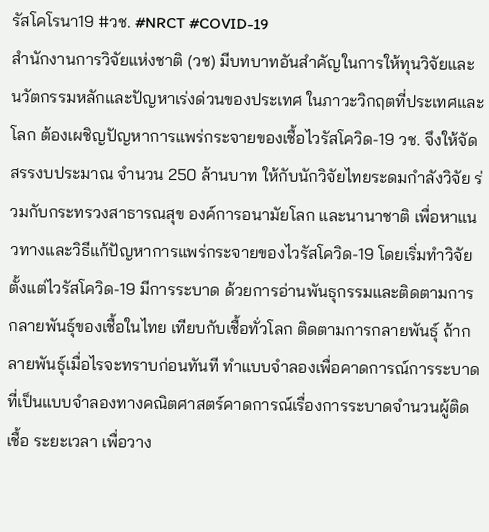รัสโคโรนา19 #วช. #NRCT #COVID-19
สำนักงานการวิจัยแห่งชาติ (วช) มีบทบาทอันสำคัญในการให้ทุนวิจัยและนวัตกรรมหลักและปัญหาเร่งด่วนของประเทศ ในภาวะวิกฤตที่ประเทศและโลก ต้องเผชิญปัญหาการแพร่กระจายของเชื้อไวรัสโควิด-19 วช. จึงให้จัดสรรงบประมาณ จำนวน 250 ล้านบาท ให้กับนักวิจัยไทยระดมกำลังวิจัย ร่วมกับกระทรวงสาธารณสุข องค์การอนามัยโลก และนานาชาติ เพื่อหาแนวทางและวิธีแก้ปัญหาการแพร่กระจายของไวรัสโควิด-19 โดยเริ่มทำวิจัยตั้งแต่ไวรัสโควิด-19 มีการระบาด ด้วยการอ่านพันธุกรรมและติดตามการกลายพันธุ์ของเชื้อในไทย เทียบกับเชื้อทั่วโลก ติดตามการกลายพันธุ์ ถ้ากลายพันธุ์เมื่อไรจะทราบก่อนทันที ทำแบบจำลองเพื่อคาดการณ์การระบาด ที่เป็นแบบจำลองทางคณิตศาสตร์คาดการณ์เรื่องการระบาดจำนวนผู้ติดเชื้อ ระยะเวลา เพื่อวาง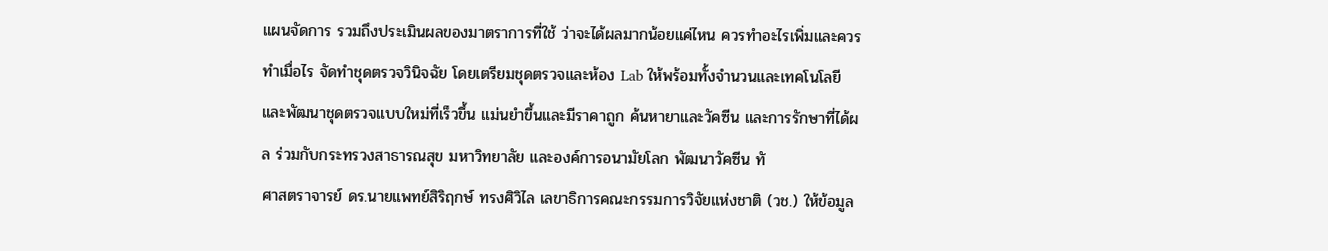แผนจัดการ รวมถึงประเมินผลของมาตราการที่ใช้ ว่าจะได้ผลมากน้อยแค่ไหน ควรทำอะไรเพิ่มและควรทำเมื่อไร จัดทำชุดตรวจวินิจฉัย โดยเตรียมชุดตรวจและห้อง Lab ให้พร้อมทั้งจำนวนและเทคโนโลยี และพัฒนาชุดตรวจแบบใหม่ที่เร็วขึ้น แม่นยำขึ้นและมีราคาถูก ค้นหายาและวัคซีน และการรักษาที่ได้ผล ร่วมกับกระทรวงสาธารณสุข มหาวิทยาลัย และองค์การอนามัยโลก พัฒนาวัคซีน ทั
ศาสตราจารย์ ดร.นายแพทย์สิริฤกษ์ ทรงศิวิไล เลขาธิการคณะกรรมการวิจัยแห่งชาติ (วช.) ให้ข้อมูล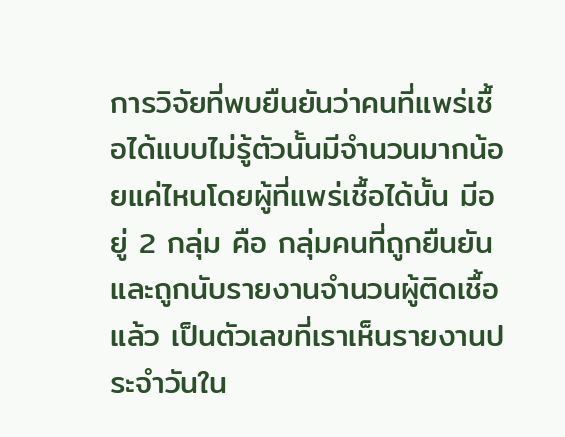การวิจัยที่พบยืนยันว่าคนที่แพร่เชื้อได้แบบไม่รู้ตัวนั้นมีจำนวนมากน้อยแค่ไหนโดยผู้ที่แพร่เชื้อได้นั้น มีอยู่ 2 กลุ่ม คือ กลุ่มคนที่ถูกยืนยันและถูกนับรายงานจำนวนผู้ติดเชื้อแล้ว เป็นตัวเลขที่เราเห็นรายงานประจำวันใน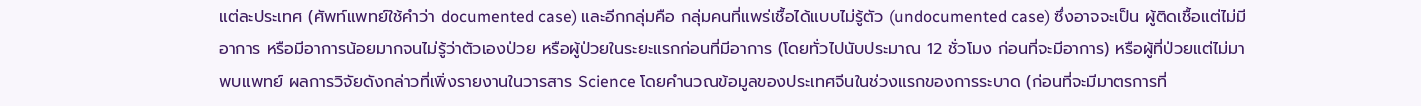แต่ละประเทศ (ศัพท์แพทย์ใช้คำว่า documented case) และอีกกลุ่มคือ กลุ่มคนที่แพร่เชื้อได้แบบไม่รู้ตัว (undocumented case) ซึ่งอาจจะเป็น ผู้ติดเชื้อแต่ไม่มีอาการ หรือมีอาการน้อยมากจนไม่รู้ว่าตัวเองป่วย หรือผู้ป่วยในระยะแรกก่อนที่มีอาการ (โดยทั่วไปนับประมาณ 12 ชั่วโมง ก่อนที่จะมีอาการ) หรือผู้ที่ป่วยแต่ไม่มาพบแพทย์ ผลการวิจัยดังกล่าวที่เพิ่งรายงานในวารสาร Science โดยคำนวณข้อมูลของประเทศจีนในช่วงแรกของการระบาด (ก่อนที่จะมีมาตรการที่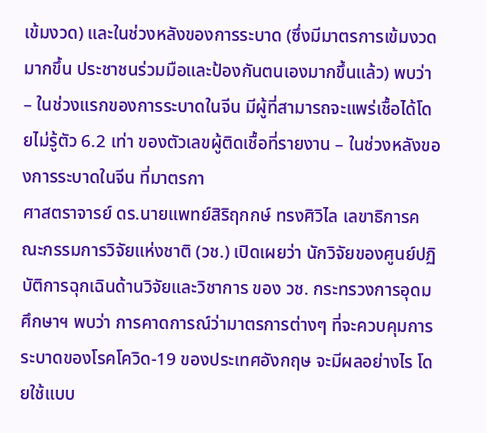เข้มงวด) และในช่วงหลังของการระบาด (ซึ่งมีมาตรการเข้มงวดมากขึ้น ประชาชนร่วมมือและป้องกันตนเองมากขึ้นแล้ว) พบว่า – ในช่วงแรกของการระบาดในจีน มีผู้ที่สามารถจะแพร่เชื้อได้โดยไม่รู้ตัว 6.2 เท่า ของตัวเลขผู้ติดเชื้อที่รายงาน – ในช่วงหลังของการระบาดในจีน ที่มาตรกา
ศาสตราจารย์ ดร.นายแพทย์สิริฤกกษ์ ทรงศิวิไล เลขาธิการคณะกรรมการวิจัยแห่งชาติ (วช.) เปิดเผยว่า นักวิจัยของศูนย์ปฏิบัติการฉุกเฉินด้านวิจัยและวิชาการ ของ วช. กระทรวงการอุดมศึกษาฯ พบว่า การคาดการณ์ว่ามาตรการต่างๆ ที่จะควบคุมการระบาดของโรคโควิด-19 ของประเทศอังกฤษ จะมีผลอย่างไร โดยใช้แบบ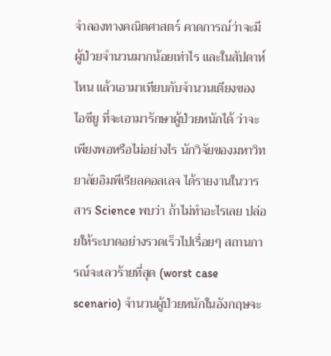จำลองทางคณิตศาสตร์ คาดการณ์ว่าจะมีผู้ป่วยจำนวนมากน้อยเท่าไร และในสัปดาห์ไหน แล้วเอามาเทียบกับจำนวนเตียงของ ไอซียู ที่จะเอามารักษาผู้ป่วยหนักได้ ว่าจะเพียงพอหรือไม่อย่างไร นักวิจัยของมหาวิทยาลัยอิมพีเรียลคอลเลจ ได้รายงานในวารสาร Science พบว่า ถ้าไม่ทำอะไรเลย ปล่อยให้ระบาดอย่างรวดเร็วไปเรื่อยๆ สถานการณ์จะเลวร้ายที่สุด (worst case scenario) จำนวนผู้ป่วยหนักในอังกฤษจะ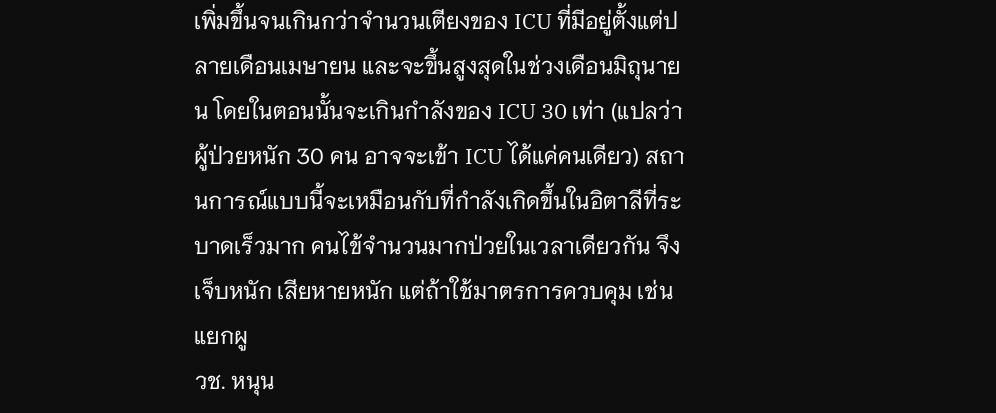เพิ่มขึ้นจนเกินกว่าจำนวนเตียงของ ICU ที่มีอยู่ตั้งแต่ปลายเดือนเมษายน และจะขึ้นสูงสุดในช่วงเดือนมิถุนายน โดยในตอนนั้นจะเกินกำลังของ ICU 30 เท่า (แปลว่า ผู้ป่วยหนัก 30 คน อาจจะเข้า ICU ได้แค่คนเดียว) สถานการณ์แบบนี้จะเหมือนกับที่กำลังเกิดขึ้นในอิตาลีที่ระบาดเร็วมาก คนไข้จำนวนมากป่วยในเวลาเดียวกัน จึงเจ็บหนัก เสียหายหนัก แต่ถ้าใช้มาตรการควบคุม เช่น แยกผู
วช. หนุน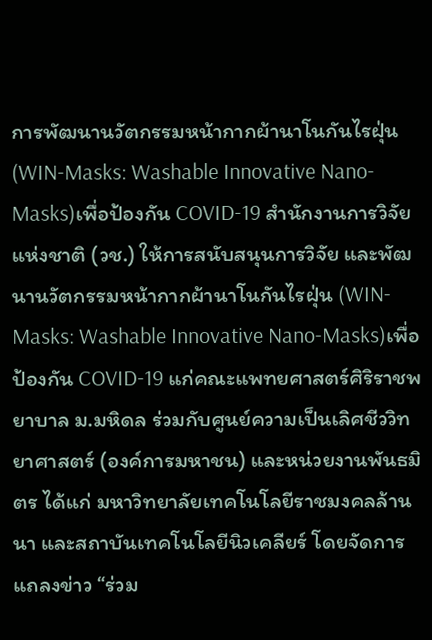การพัฒนานวัตกรรมหน้ากากผ้านาโนกันไรฝุ่น (WIN-Masks: Washable Innovative Nano-Masks)เพื่อป้องกัน COVID-19 สำนักงานการวิจัยแห่งชาติ (วช.) ให้การสนับสนุนการวิจัย และพัฒนานวัตกรรมหน้ากากผ้านาโนกันไรฝุ่น (WIN-Masks: Washable Innovative Nano-Masks)เพื่อป้องกัน COVID-19 แก่คณะแพทยศาสตร์ศิริราชพยาบาล ม.มหิดล ร่วมกับศูนย์ความเป็นเลิศชีววิทยาศาสตร์ (องค์การมหาชน) และหน่วยงานพันธมิตร ได้แก่ มหาวิทยาลัยเทคโนโลยีราชมงคลล้านนา และสถาบันเทคโนโลยีนิวเคลียร์ โดยจัดการแถลงข่าว “ร่วม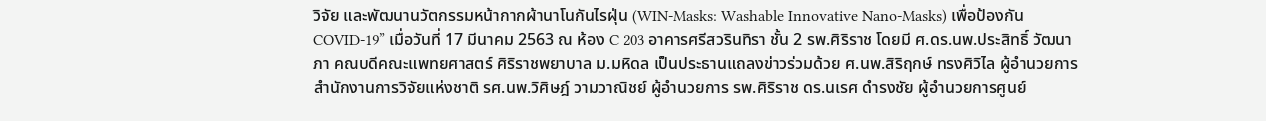วิจัย และพัฒนานวัตกรรมหน้ากากผ้านาโนกันไรฝุ่น (WIN-Masks: Washable Innovative Nano-Masks) เพื่อป้องกัน COVID-19” เมื่อวันที่ 17 มีนาคม 2563 ณ ห้อง C 203 อาคารศรีสวรินทิรา ชั้น 2 รพ.ศิริราช โดยมี ศ.ดร.นพ.ประสิทธิ์ วัฒนาภา คณบดีคณะแพทยศาสตร์ ศิริราชพยาบาล ม.มหิดล เป็นประธานแถลงข่าวร่วมด้วย ศ.นพ.สิริฤกษ์ ทรงศิวิไล ผู้อำนวยการสำนักงานการวิจัยแห่งชาติ รศ.นพ.วิศิษฎ์ วามวาณิชย์ ผู้อำนวยการ รพ.ศิริราช ดร.นเรศ ดำรงชัย ผู้อำนวยการศูนย์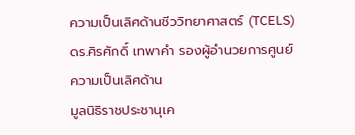ความเป็นเลิศด้านชีววิทยาศาสตร์ (TCELS) ดร.ศิรศักดิ์ เทพาคำ รองผู้อำนวยการศูนย์ความเป็นเลิศด้าน
มูลนิธิราชประชานุเค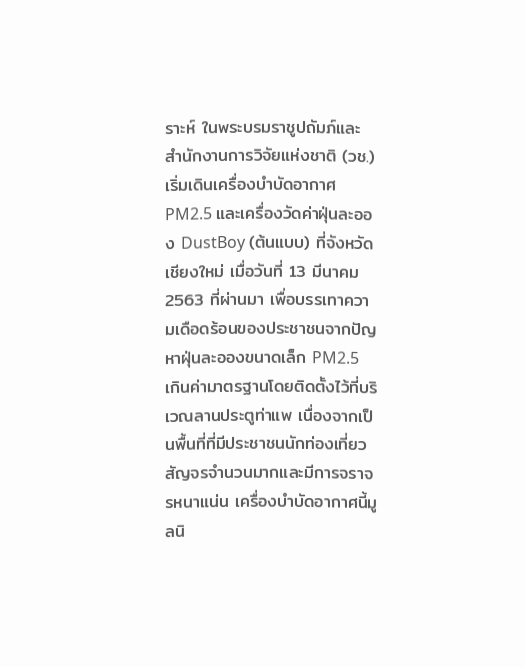ราะห์ ในพระบรมราชูปถัมภ์และ สำนักงานการวิจัยแห่งชาติ (วช.)เริ่มเดินเครื่องบำบัดอากาศ PM2.5 และเครื่องวัดค่าฝุ่นละออง DustBoy (ต้นแบบ) ที่จังหวัดเชียงใหม่ เมื่อวันที่ 13 มีนาคม 2563 ที่ผ่านมา เพื่อบรรเทาความเดือดร้อนของประชาชนจากปัญหาฝุ่นละอองขนาดเล็ก PM2.5 เกินค่ามาตรฐานโดยติดตั้งไว้ที่บริเวณลานประตูท่าแพ เนื่องจากเป็นพื้นที่ที่มีประชาชนนักท่องเที่ยวสัญจรจำนวนมากและมีการจราจรหนาแน่น เครื่องบำบัดอากาศนี้มูลนิ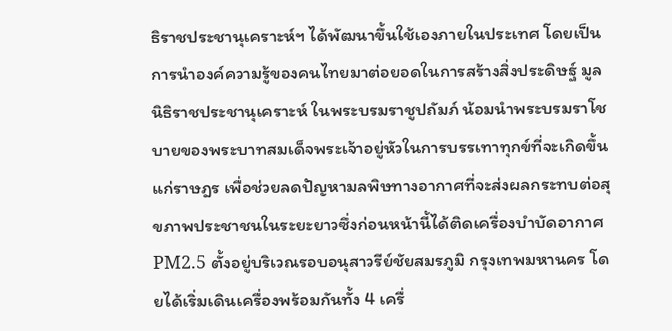ธิราชประชานุเคราะห์ฯ ได้พัฒนาขึ้นใช้เองภายในประเทศ โดยเป็นการนำองค์ความรู้ของคนไทยมาต่อยอดในการสร้างสิ่งประดิษฐ์ มูลนิธิราชประชานุเคราะห์ ในพระบรมราชูปถัมภ์ น้อมนำพระบรมราโชบายของพระบาทสมเด็จพระเจ้าอยู่หัวในการบรรเทาทุกข์ที่จะเกิดขึ้นแก่ราษฎร เพื่อช่วยลดปัญหามลพิษทางอากาศที่จะส่งผลกระทบต่อสุขภาพประชาชนในระยะยาวซึ่งก่อนหน้านี้ได้ติดเครื่องบำบัดอากาศ PM2.5 ตั้งอยู่บริเวณรอบอนุสาวรีย์ชัยสมรภูมิ กรุงเทพมหานคร โดยได้เริ่มเดินเครื่องพร้อมกันทั้ง 4 เครื่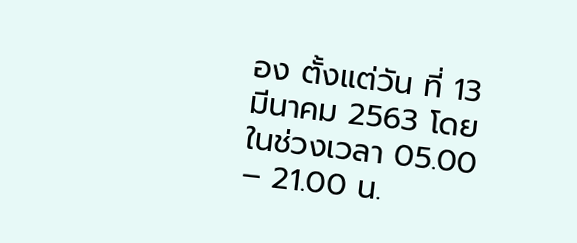อง ตั้งแต่วัน ที่ 13 มีนาคม 2563 โดยในช่วงเวลา 05.00 – 21.00 น.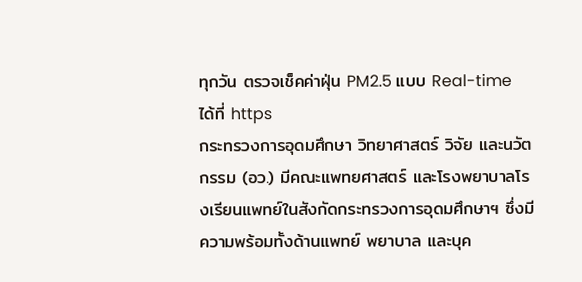ทุกวัน ตรวจเช็คค่าฝุ่น PM2.5 แบบ Real-time ได้ที่ https
กระทรวงการอุดมศึกษา วิทยาศาสตร์ วิจัย และนวัตกรรม (อว.) มีคณะแพทยศาสตร์ และโรงพยาบาลโรงเรียนแพทย์ในสังกัดกระทรวงการอุดมศึกษาฯ ซึ่งมีความพร้อมทั้งด้านแพทย์ พยาบาล และบุค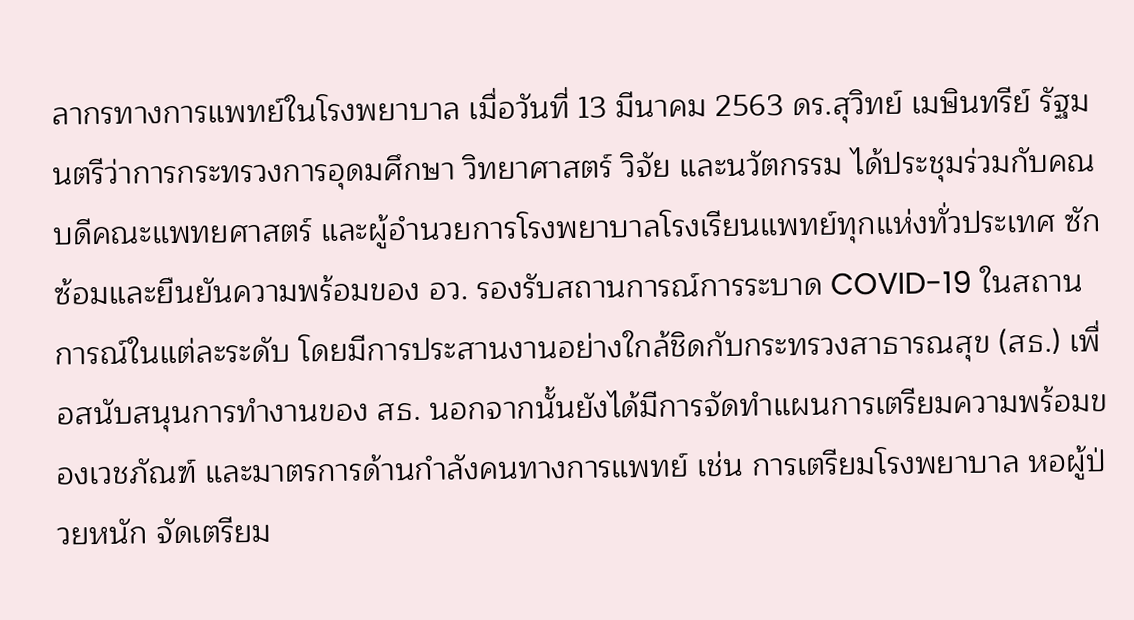ลากรทางการแพทย์ในโรงพยาบาล เมื่อวันที่ 13 มีนาคม 2563 ดร.สุวิทย์ เมษินทรีย์ รัฐมนตรีว่าการกระทรวงการอุดมศึกษา วิทยาศาสตร์ วิจัย และนวัตกรรม ได้ประชุมร่วมกับคณบดีคณะแพทยศาสตร์ และผู้อำนวยการโรงพยาบาลโรงเรียนแพทย์ทุกแห่งทั่วประเทศ ซักซ้อมและยืนยันความพร้อมของ อว. รองรับสถานการณ์การระบาด COVID-19 ในสถานการณ์ในแต่ละระดับ โดยมีการประสานงานอย่างใกล้ชิดกับกระทรวงสาธารณสุข (สธ.) เพื่อสนับสนุนการทำงานของ สธ. นอกจากนั้นยังได้มีการจัดทำแผนการเตรียมความพร้อมของเวชภัณฑ์ และมาตรการด้านกำลังคนทางการแพทย์ เช่น การเตรียมโรงพยาบาล หอผู้ป่วยหนัก จัดเตรียม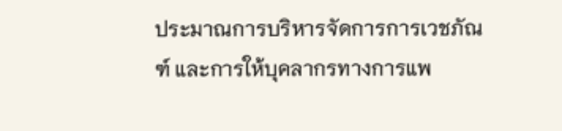ประมาณการบริหารจัดการการเวชภัณฑ์ และการให้บุคลากรทางการแพ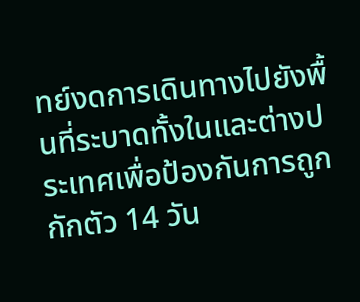ทย์งดการเดินทางไปยังพื้นที่ระบาดทั้งในและต่างประเทศเพื่อป้องกันการถูกกักตัว 14 วัน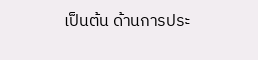เป็นต้น ด้านการประ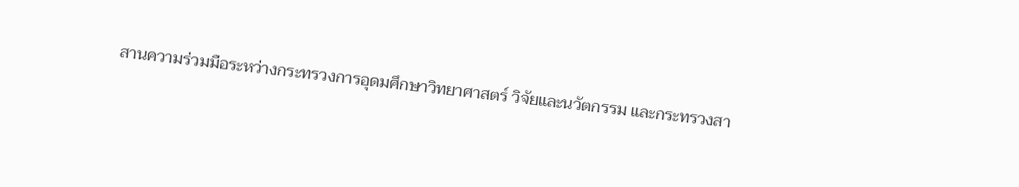สานความร่วมมือระหว่างกระทรวงการอุดมศึกษาวิทยาศาสตร์ วิจัยและนวัตกรรม และกระทรวงสา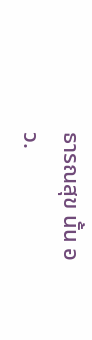ธารณสุข นั้น อว.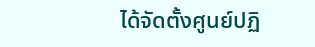ได้จัดตั้งศูนย์ปฏิ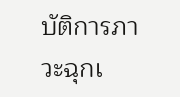บัติการภาวะฉุกเ